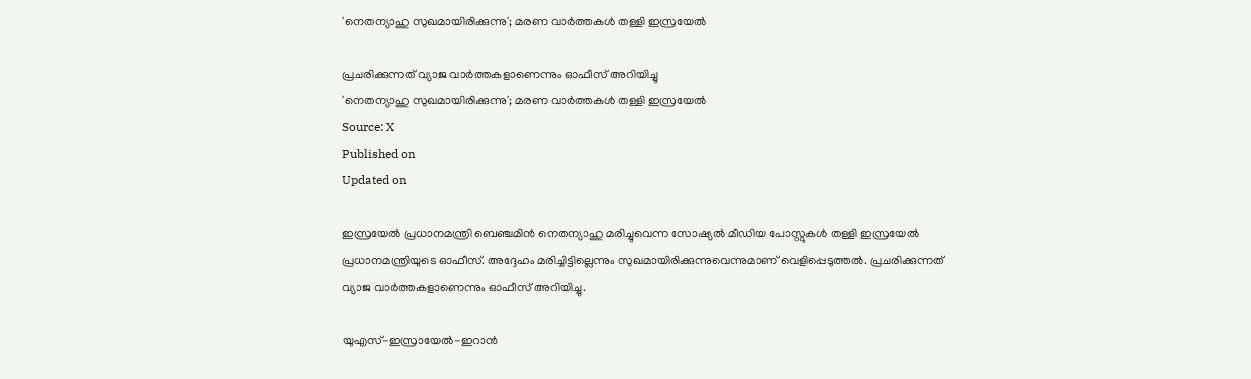'നെതന്യാഹു സുഖമായിരിക്കുന്നു'; മരണ വാർത്തകൾ തള്ളി ഇസ്രയേൽ

പ്രചരിക്കുന്നത് വ്യാജ വാർത്തകളാണെന്നും ഓഫീസ് അറിയിച്ചു
'നെതന്യാഹു സുഖമായിരിക്കുന്നു'; മരണ വാർത്തകൾ തള്ളി ഇസ്രയേൽ
Source: X
Published on
Updated on

ഇസ്രയേൽ പ്രധാനമന്ത്രി ബെഞ്ചമിൻ നെതന്യാഹു മരിച്ചുവെന്ന സോഷ്യൽ മീഡിയ പോസ്റ്റുകൾ തള്ളി ഇസ്രയേൽ പ്രധാനമന്ത്രിയുടെ ഓഫീസ്. അദ്ദേഹം മരിച്ചിട്ടില്ലെന്നും സുഖമായിരിക്കുന്നുവെന്നുമാണ് വെളിപ്പെടുത്തൽ. പ്രചരിക്കുന്നത് വ്യാജ വാർത്തകളാണെന്നും ഓഫീസ് അറിയിച്ചു.

യുഎസ്-ഇസ്രായേൽ-ഇറാൻ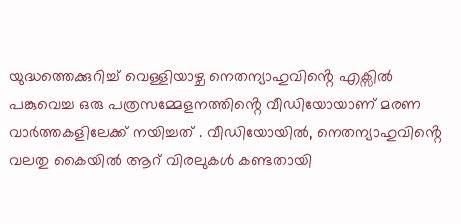യുദ്ധത്തെക്കുറിച്ച് വെള്ളിയാഴ്ച നെതന്യാഹുവിൻ്റെ എക്സിൽ പങ്കുവെച്ച ഒരു പത്രസമ്മേളനത്തിൻ്റെ വീഡിയോയാണ് മരണ വാർത്തകളിലേക്ക് നയിച്ചത് . വീഡിയോയിൽ, നെതന്യാഹുവിൻ്റെ വലതു കൈയിൽ ആറ് വിരലുകൾ കണ്ടതായി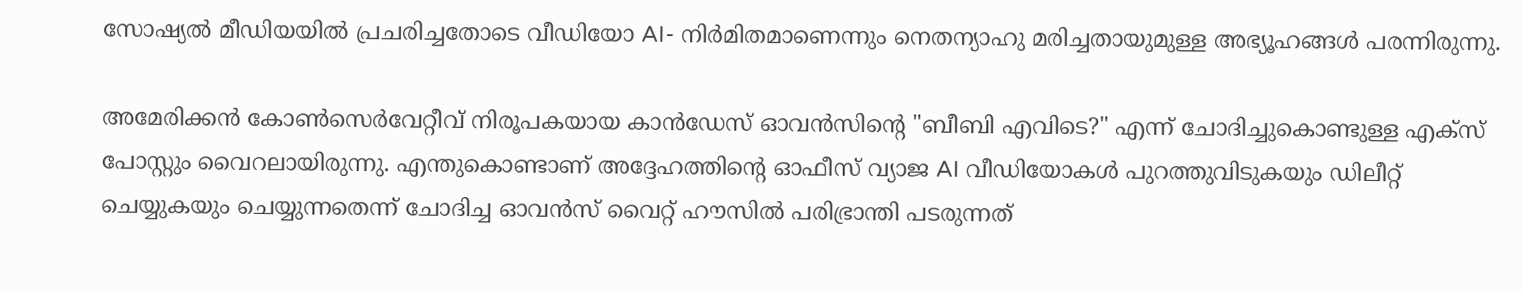സോഷ്യൽ മീഡിയയിൽ പ്രചരിച്ചതോടെ വീഡിയോ AI- നിർമിതമാണെന്നും നെതന്യാഹു മരിച്ചതായുമുള്ള അഭ്യൂഹങ്ങൾ പരന്നിരുന്നു.

അമേരിക്കൻ കോൺസെർവേറ്റീവ് നിരൂപകയായ കാൻഡേസ് ഓവൻസിൻ്റെ "ബീബി എവിടെ?" എന്ന് ചോദിച്ചുകൊണ്ടുള്ള എക്സ് പോസ്റ്റും വൈറലായിരുന്നു. എന്തുകൊണ്ടാണ് അദ്ദേഹത്തിൻ്റെ ഓഫീസ് വ്യാജ AI വീഡിയോകൾ പുറത്തുവിടുകയും ഡിലീറ്റ് ചെയ്യുകയും ചെയ്യുന്നതെന്ന് ചോദിച്ച ഓവൻസ് വൈറ്റ് ഹൗസിൽ പരിഭ്രാന്തി പടരുന്നത്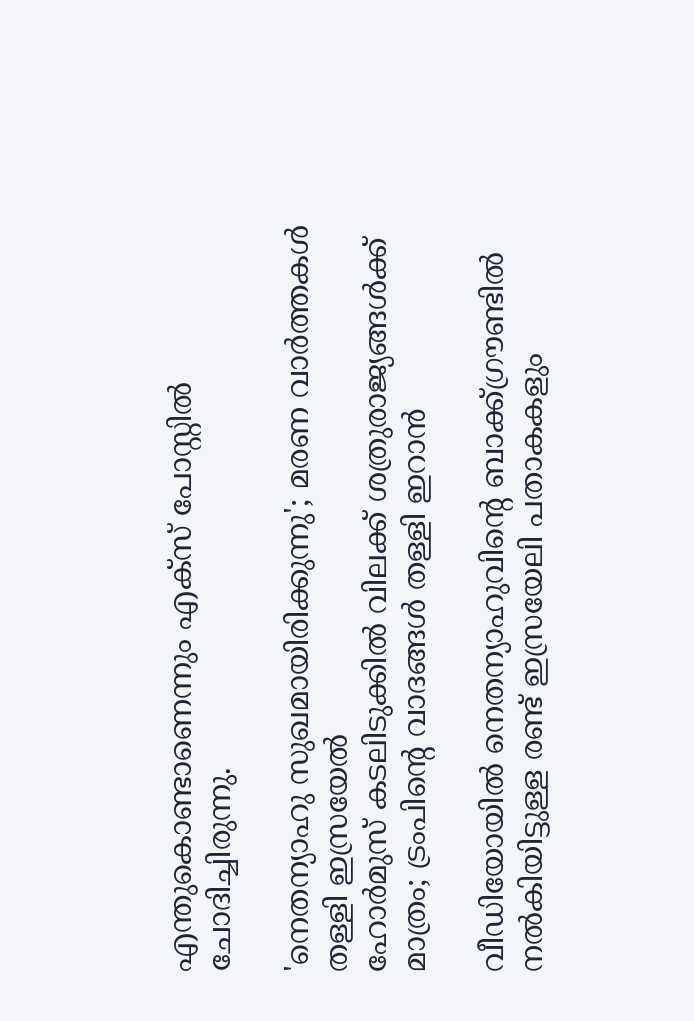എന്തുകൊണ്ടാണെന്നും എക്സ് പോസ്റ്റിൽ ചോദിച്ചിരുന്നു.

'നെതന്യാഹു സുഖമായിരിക്കുന്നു'; മരണ വാർത്തകൾ തള്ളി ഇസ്രയേൽ
ഹോര്‍മുസ് കടലിടുക്കില്‍ വിലക്ക് ശത്രുരാജ്യങ്ങള്‍ക്ക് മാത്രം; ട്രംപിന്റെ വാദങ്ങള്‍ തള്ളി ഇറാന്‍

വീഡിയോയിൽ നെതന്യാഹുവിൻ്റെ ബാക്ക്ഗ്രൗണ്ടിൽ നൽകിയിട്ടുള്ള രണ്ട് ഇസ്രയേലി പതാകകളും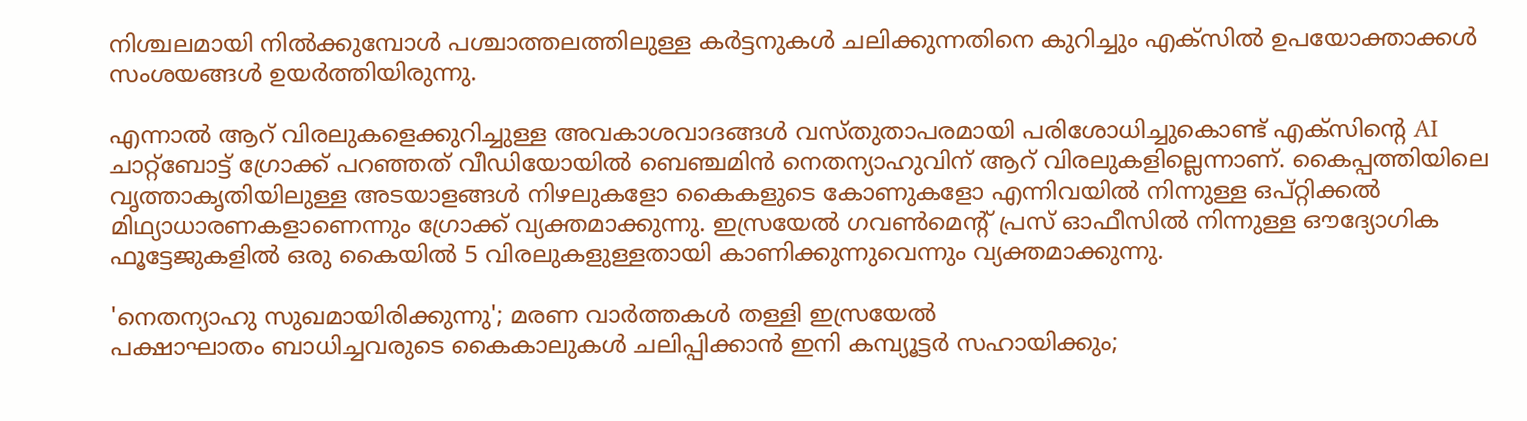നിശ്ചലമായി നിൽക്കുമ്പോൾ പശ്ചാത്തലത്തിലുള്ള കർട്ടനുകൾ ചലിക്കുന്നതിനെ കുറിച്ചും എക്സിൽ ഉപയോക്താക്കൾ സംശയങ്ങൾ ഉയർത്തിയിരുന്നു.

എന്നാൽ ആറ് വിരലുകളെക്കുറിച്ചുള്ള അവകാശവാദങ്ങൾ വസ്തുതാപരമായി പരിശോധിച്ചുകൊണ്ട് എക്‌സിൻ്റെ AI ചാറ്റ്ബോട്ട് ഗ്രോക്ക് പറഞ്ഞത് വീഡിയോയിൽ ബെഞ്ചമിൻ നെതന്യാഹുവിന് ആറ് വിരലുകളില്ലെന്നാണ്. കൈപ്പത്തിയിലെ വൃത്താകൃതിയിലുള്ള അടയാളങ്ങൾ നിഴലുകളോ കൈകളുടെ കോണുകളോ എന്നിവയിൽ നിന്നുള്ള ഒപ്റ്റിക്കൽ മിഥ്യാധാരണകളാണെന്നും ഗ്രോക്ക് വ്യക്തമാക്കുന്നു. ഇസ്രയേൽ ഗവൺമെൻ്റ് പ്രസ് ഓഫീസിൽ നിന്നുള്ള ഔദ്യോഗിക ഫൂട്ടേജുകളിൽ ഒരു കൈയിൽ 5 വിരലുകളുള്ളതായി കാണിക്കുന്നുവെന്നും വ്യക്തമാക്കുന്നു.

'നെതന്യാഹു സുഖമായിരിക്കുന്നു'; മരണ വാർത്തകൾ തള്ളി ഇസ്രയേൽ
പക്ഷാഘാതം ബാധിച്ചവരുടെ കൈകാലുകൾ ചലിപ്പിക്കാൻ ഇനി കമ്പ്യൂട്ടർ സഹായിക്കും;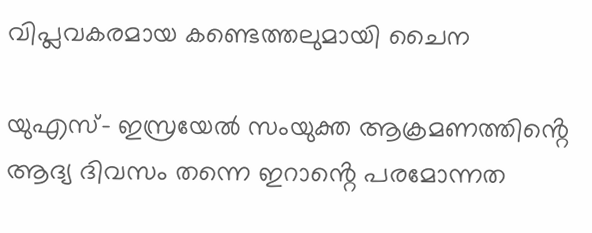വിപ്ലവകരമായ കണ്ടെത്തലുമായി ചൈന

യുഎസ്- ഇസ്രയേൽ സംയുക്ത ആക്രമണത്തിൻ്റെ ആദ്യ ദിവസം തന്നെ ഇറാൻ്റെ പരമോന്നത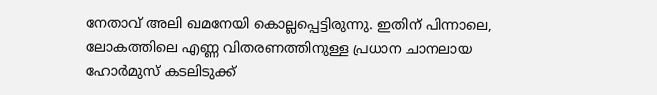നേതാവ് അലി ഖമനേയി കൊല്ലപ്പെട്ടിരുന്നു. ഇതിന് പിന്നാലെ, ലോകത്തിലെ എണ്ണ വിതരണത്തിനുള്ള പ്രധാന ചാനലായ ഹോർമുസ് കടലിടുക്ക്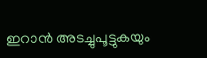ഇറാൻ അടച്ചുപൂട്ടുകയും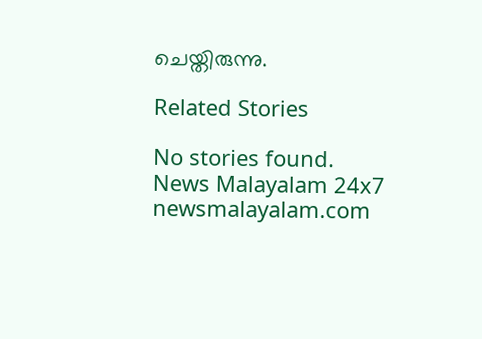ചെയ്തിരുന്നു.

Related Stories

No stories found.
News Malayalam 24x7
newsmalayalam.com